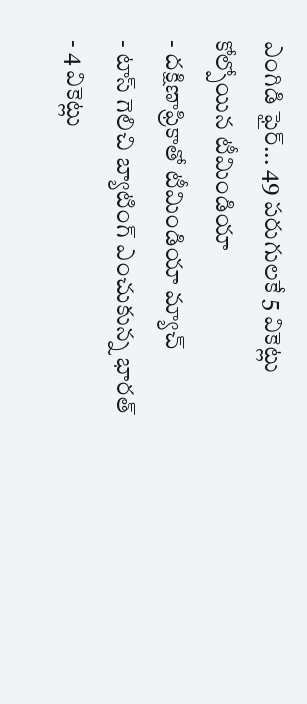ఎంగిడి ఫైర్... 49 పరుగులకే 5 వికెట్లు కోల్పోయిన టీమిండియా
- దక్షిణాఫ్రికాతో టీమిండియా మ్యాచ్
- టాస్ గెలిచి బ్యాటింగ్ ఎంచుకున్న భారత్
- 4 వికెట్లు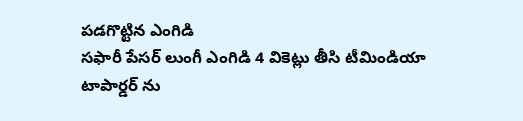పడగొట్టిన ఎంగిడి
సఫారీ పేసర్ లుంగీ ఎంగిడి 4 వికెట్లు తీసి టీమిండియా టాపార్డర్ ను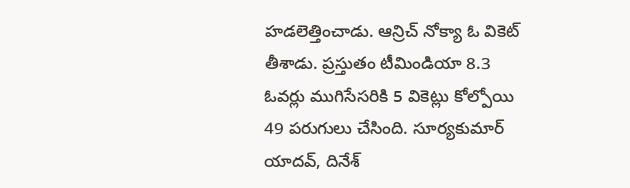హడలెత్తించాడు. ఆన్రిచ్ నోక్యా ఓ వికెట్ తీశాడు. ప్రస్తుతం టీమిండియా 8.3 ఓవర్లు ముగిసేసరికి 5 వికెట్లు కోల్పోయి 49 పరుగులు చేసింది. సూర్యకుమార్ యాదవ్, దినేశ్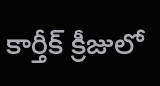కార్తీక్ క్రీజులో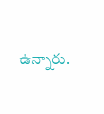ఉన్నారు.